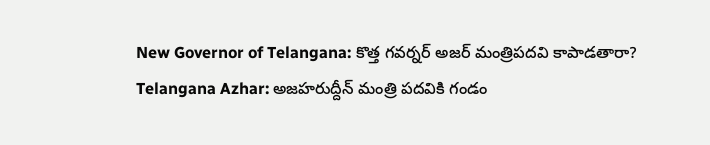New Governor of Telangana: కొత్త గవర్నర్ అజర్ మంత్రిపదవి కాపాడతారా?
Telangana Azhar: అజహరుద్దీన్ మంత్రి పదవికి గండం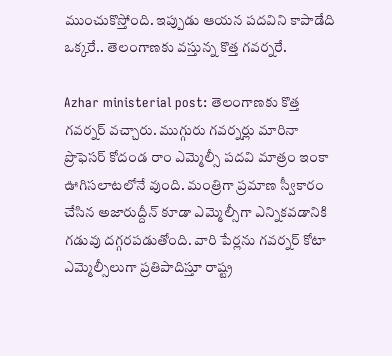ముంచుకొస్తోంది. ఇప్పుడు ఆయన పదవిని కాపాడేది ఒక్కరే.. తెలంగాణకు వస్తున్న కొత్త గవర్నరే.

Azhar ministerial post: తెలంగాణకు కొత్త గవర్నర్ వచ్చారు. ముగ్గురు గవర్నర్లు మారినా ప్రొఫెసర్ కోదండ రాం ఎమ్మెల్సీ పదవి మాత్రం ఇంకా ఊగిసలాటలోనే వుంది. మంత్రిగా ప్రమాణ స్వీకారం చేసిన అజారుద్దీన్ కూడా ఎమ్మెల్సీగా ఎన్నికవడానికి గడువు దగ్గరపడుతోంది. వారి పేర్లను గవర్నర్ కోటా ఎమ్మెల్సీలుగా ప్రతిపాదిస్తూ రాష్ట్ర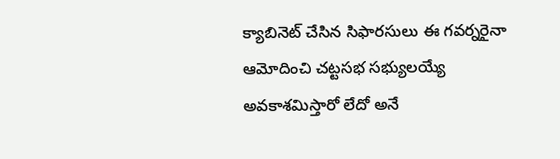క్యాబినెట్ చేసిన సిఫారసులు ఈ గవర్నరైనా ఆమోదించి చట్టసభ సభ్యులయ్యే అవకాశమిస్తారో లేదో అనే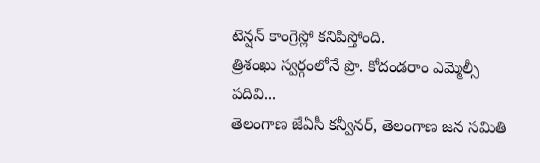టెన్షన్ కాంగ్రెస్లో కనిపిస్తోంది.
త్రిశంఖు స్వర్గంలోనే ప్రొ. కోదండరాం ఎమ్మెల్సీ పదివి...
తెలంగాణ జేఏసీ కన్వీనర్, తెలంగాణ జన సమితి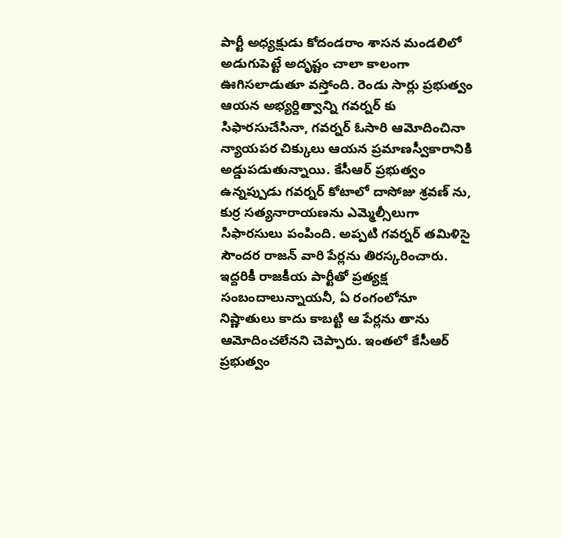పార్టీ అధ్యక్షుడు కోదండరాం శాసన మండలిలో అడుగుపెట్టే అదృష్టం చాలా కాలంగా ఊగిసలాడుతూ వస్తోంది. రెండు సార్లు ప్రభుత్వం ఆయన అభ్యర్దిత్వాన్ని గవర్నర్ కు సిఫారసుచేసినా, గవర్నర్ ఓసారి ఆమోదించినా న్యాయపర చిక్కులు ఆయన ప్రమాణస్వీకారానికి అడ్డుపడుతున్నాయి. కేసీఆర్ ప్రభుత్వం ఉన్నప్పుడు గవర్నర్ కోటాలో దాసోజు శ్రవణ్ ను, కుర్ర సత్యనారాయణను ఎమ్మెల్సీలుగా సిఫారసులు పంపింది. అప్పటి గవర్నర్ తమిళిసై సౌందర రాజన్ వారి పేర్లను తిరస్కరించారు. ఇద్దరికీ రాజకీయ పార్టీతో ప్రత్యక్ష సంబందాలున్నాయనీ, ఏ రంగంలోనూ నిష్ణాతులు కాదు కాబట్టి ఆ పేర్లను తాను ఆమోదించలేనని చెప్పారు. ఇంతలో కేసీఆర్ ప్రభుత్వం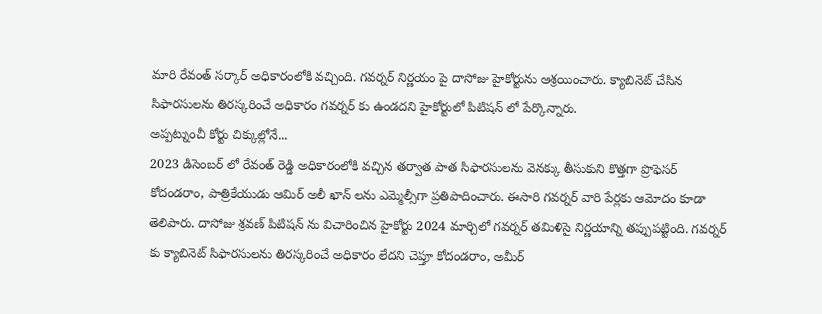మారి రేవంత్ సర్కార్ అధికారంలోకి వచ్చింది. గవర్నర్ నిర్ణయం పై దాసోజు హైకోర్టును ఆశ్రయించారు. క్యాబినెట్ చేసిన సిఫారసులను తిరస్కరించే అధికారం గవర్నర్ కు ఉండదని హైకోర్టులో పిటిషన్ లో పేర్కొన్నారు.
అప్పట్నుంచీ కోర్టు చిక్కుల్లోనే...
2023 డిసెంబర్ లో రేవంత్ రెడ్డి అధికారంలోకి వచ్చిన తర్వాత పాత సిఫారసులను వెనక్కు తీసుకుని కొత్తగా ప్రొఫెసర్ కోదండరాం, పాత్రికేయుడు ఆమిర్ అలీ ఖాన్ లను ఎమ్మెల్సీగా ప్రతిపాదించారు. ఈసారి గవర్నర్ వారి పేర్లకు ఆమోదం కూడా తెలిపారు. దాసోజు శ్రవణ్ పిటిషన్ ను విచారించిన హైకోర్టు 2024 మార్చిలో గవర్నర్ తమిళిసై నిర్ణయాన్ని తప్పుపట్టింది. గవర్నర్ కు క్యాబినెట్ సిఫారసులను తిరస్కరించే అధికారం లేదని చెప్తూ కోదండరాం, అమీర్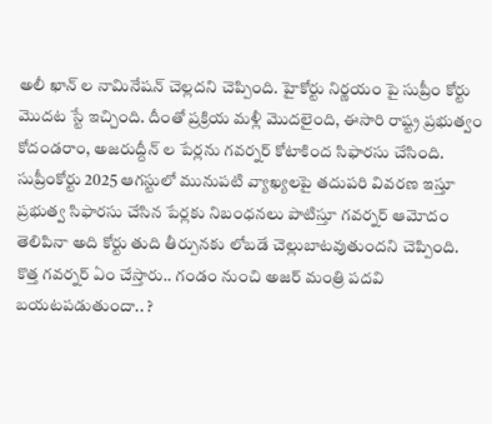అలీ ఖాన్ ల నామినేషన్ చెల్లదని చెప్పింది. హైకోర్టు నిర్ణయం పై సుప్రీం కోర్టు మొదట స్టే ఇచ్చింది. దీంతో ప్రక్రియ మళ్లీ మొదలైంది, ఈసారి రాష్ట్ర ప్రభుత్వం కోదండరాం, అజరుద్దీన్ ల పేర్లను గవర్నర్ కోటాకింద సిఫారసు చేసింది. సుప్రీంకోర్టు 2025 ఆగస్టులో మునుపటి వ్యాఖ్యలపై తదుపరి వివరణ ఇస్తూ ప్రభుత్వ సిఫారసు చేసిన పేర్లకు నిబంధనలు పాటిస్తూ గవర్నర్ ఆమోదం తెలిపినా అది కోర్టు తుది తీర్పునకు లోబడే చెల్లుబాటవుతుందని చెప్పింది.
కొత్త గవర్నర్ ఏం చేస్తారు.. గండం నుంచి అజర్ మంత్రి పదవి బయటపడుతుందా.. ?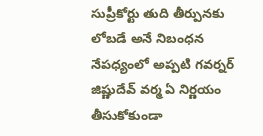సుప్రీకోర్టు తుది తీర్పునకు లోబడే అనే నిబంధన నేపధ్యంలో అప్పటి గవర్నర్ జిష్ణుదేవ్ వర్మ ఏ నిర్ణయం తీసుకోకుండా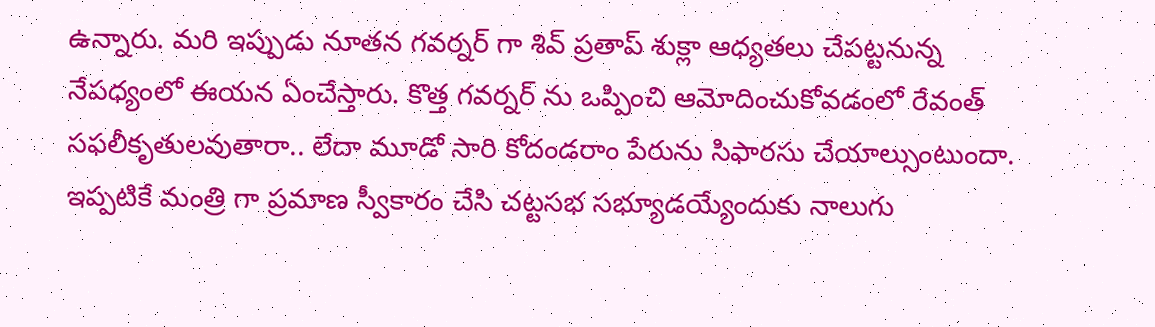ఉన్నారు. మరి ఇప్పుడు నూతన గవర్నర్ గా శివ్ ప్రతాప్ శుక్లా ఆధ్యతలు చేపట్టనున్న నేపధ్యంలో ఈయన ఏంచేస్తారు. కొత్త గవర్నర్ ను ఒప్పించి ఆమోదించుకోవడంలో రేవంత్ సఫలీకృతులవుతారా.. లేదా మూడో సారి కోదండరాం పేరును సిఫారసు చేయాల్సుంటుందా. ఇప్పటికే మంత్రి గా ప్రమాణ స్వీకారం చేసి చట్టసభ సభ్యూడయ్యేందుకు నాలుగు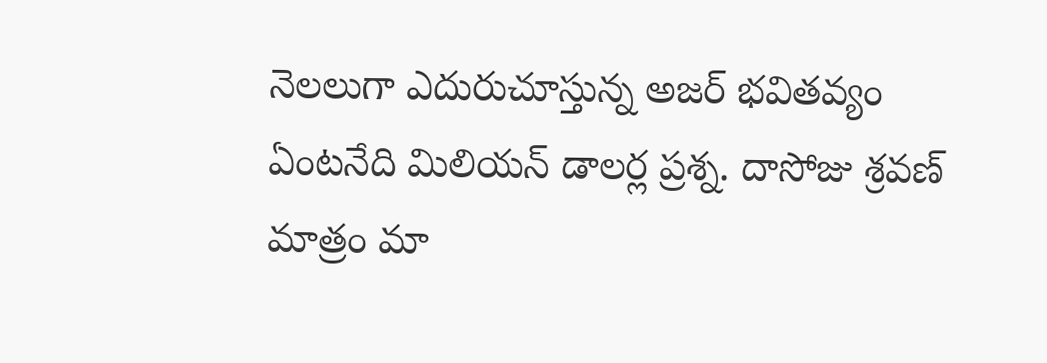నెలలుగా ఎదురుచూస్తున్న అజర్ భవితవ్యం ఏంటనేది మిలియన్ డాలర్ల ప్రశ్న. దాసోజు శ్రవణ్ మాత్రం మా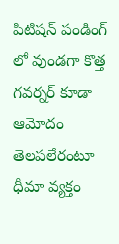పిటిషన్ పండింగ్ లో వుండగా కొత్త గవర్నర్ కూడా ఆమోదం తెలపలేరంటూ ధీమా వ్యక్తం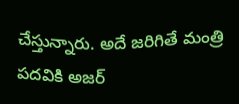చేస్తున్నారు. అదే జరిగితే మంత్రి పదవికి అజర్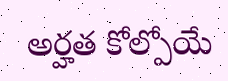అర్హత కోల్పోయే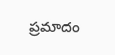ప్రమాదం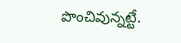పొంచివున్నట్టే.